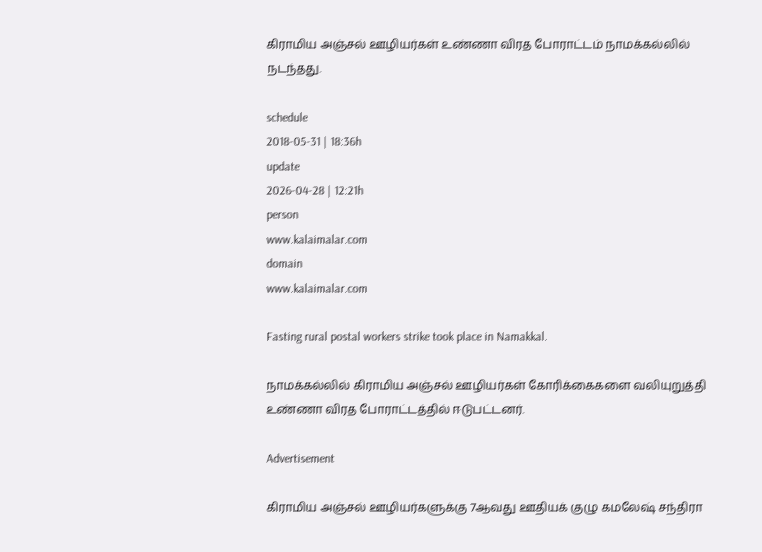கிராமிய அஞ்சல் ஊழியர்கள் உண்ணா விரத போராட்டம் நாமக்கல்லில் நடந்தது.

schedule
2018-05-31 | 18:36h
update
2026-04-28 | 12:21h
person
www.kalaimalar.com
domain
www.kalaimalar.com

Fasting rural postal workers strike took place in Namakkal.

நாமக்கல்லில் கிராமிய அஞ்சல் ஊழியர்கள் கோரிக்கைகளை வலியுறுத்தி உண்ணா விரத போராட்டத்தில் ஈடுபட்டனர்.

Advertisement

கிராமிய அஞ்சல் ஊழியர்களுக்கு 7ஆவது ஊதியக் குழு கமலேஷ் சந்திரா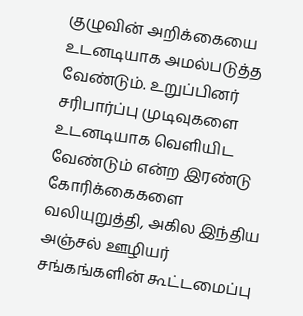குழுவின் அறிக்கையை உடனடியாக அமல்படுத்த வேண்டும். உறுப்பினர் சரிபார்ப்பு முடிவுகளை உடனடியாக வெளியிட வேண்டும் என்ற இரண்டு கோரிக்கைகளை வலியுறுத்தி, அகில இந்திய அஞ்சல் ஊழியர் சங்கங்களின் கூட்டமைப்பு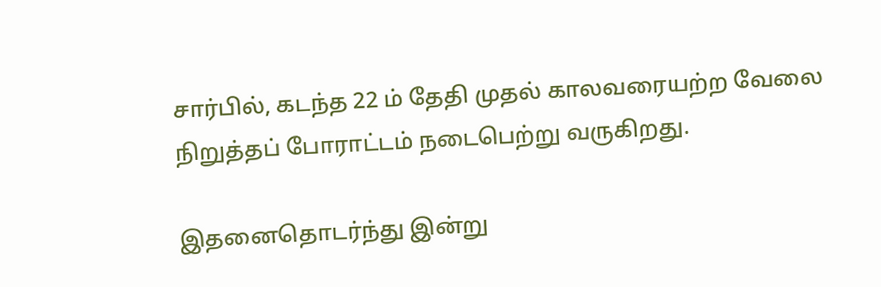சார்பில், கடந்த 22 ம் தேதி முதல் காலவரையற்ற வேலை நிறுத்தப் போராட்டம் நடைபெற்று வருகிறது.

இதனைதொடர்ந்து இன்று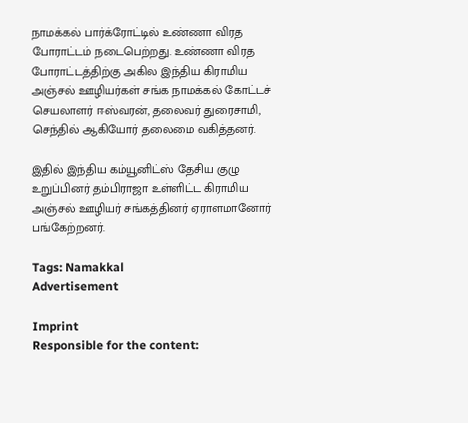நாமக்கல் பார்க்ரோட்டில் உண்ணா விரத போராட்டம் நடைபெற்றது. உண்ணா விரத போராட்டத்திற்கு அகில இந்திய கிராமிய அஞ்சல் ஊழியர்கள் சங்க நாமக்கல் கோட்டச் செயலாளர் ஈஸ்வரன், தலைவர் துரைசாமி, செந்தில் ஆகியோர் தலைமை வகித்தனர்.

இதில் இந்திய கம்யூனிட்ஸ் தேசிய குழு உறுப்பினர் தம்பிராஜா உள்ளிட்ட கிராமிய அஞ்சல் ஊழியர் சங்கத்தினர் ஏராளமானோர் பங்கேற்றனர்.

Tags: Namakkal
Advertisement

Imprint
Responsible for the content: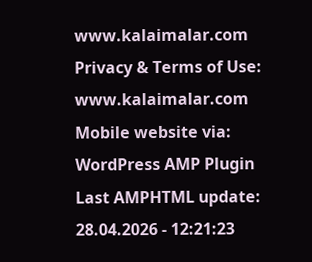www.kalaimalar.com
Privacy & Terms of Use:
www.kalaimalar.com
Mobile website via:
WordPress AMP Plugin
Last AMPHTML update:
28.04.2026 - 12:21:23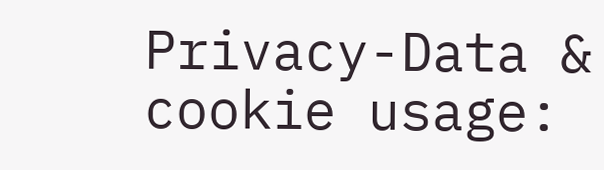Privacy-Data & cookie usage: